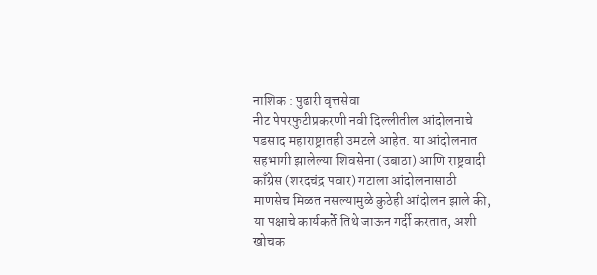नाशिक : पुढारी वृत्तसेवा
नीट पेपरफुटीप्रकरणी नवी दिल्लीतील आंदोलनाचे पडसाद महाराष्ट्रातही उमटले आहेत. या आंदोलनात सहभागी झालेल्या शिवसेना (उबाठा) आणि राष्ट्रवादी काँग्रेस (शरदचंद्र पवार) गटाला आंदोलनासाठी माणसेच मिळत नसल्यामुळे कुठेही आंदोलन झाले की, या पक्षाचे कार्यकर्ते तिथे जाऊन गर्दी करतात, अशी खोचक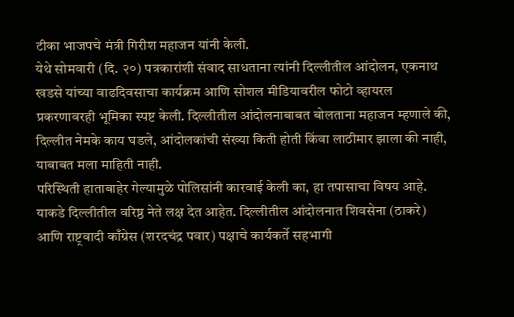टीका भाजपचे मंत्री गिरीश महाजन यांनी केली.
येथे सोमवारी (दि. २०) पत्रकारांशी संवाद साधताना त्यांनी दिल्लीतील आंदोलन, एकनाथ खडसे यांच्या वाढदिवसाचा कार्यक्रम आणि सोशल मीडियावरील फोटो व्हायरल प्रकरणावरही भूमिका स्पष्ट केली. दिल्लीतील आंदोलनाबाबत बोलताना महाजन म्हणाले की, दिल्लीत नेमके काय घडले, आंदोलकांची संख्या किती होती किंवा लाठीमार झाला की नाही, याबाबत मला माहिती नाही.
परिस्थिती हाताबाहेर गेल्यामुळे पोलिसांनी कारवाई केली का, हा तपासाचा विषय आहे. याकडे दिल्लीतील वरिष्ठ नेते लक्ष देत आहेत. दिल्लीतील आंदोलनात शिवसेना (ठाकरे) आणि राष्ट्रवादी काँग्रेस (शरदचंद्र पवार) पक्षाचे कार्यकर्ते सहभागी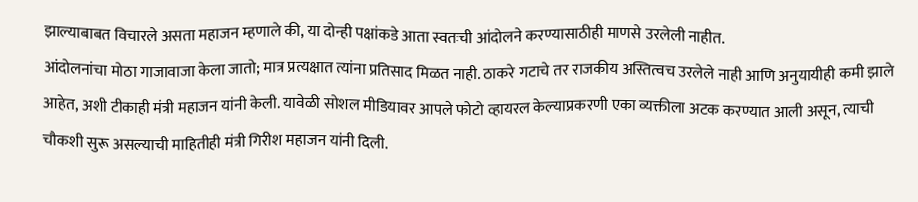झाल्याबाबत विचारले असता महाजन म्हणाले की, या दोन्ही पक्षांकडे आता स्वतःची आंदोलने करण्यासाठीही माणसे उरलेली नाहीत.
आंदोलनांचा मोठा गाजावाजा केला जातो; मात्र प्रत्यक्षात त्यांना प्रतिसाद मिळत नाही. ठाकरे गटाचे तर राजकीय अस्तित्वच उरलेले नाही आणि अनुयायीही कमी झाले आहेत, अशी टीकाही मंत्री महाजन यांनी केली. यावेळी सोशल मीडियावर आपले फोटो व्हायरल केल्याप्रकरणी एका व्यक्तीला अटक करण्यात आली असून, त्याची चौकशी सुरू असल्याची माहितीही मंत्री गिरीश महाजन यांनी दिली.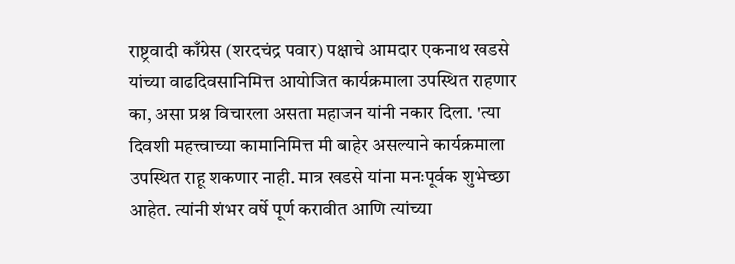राष्ट्रवादी काँग्रेस (शरदचंद्र पवार) पक्षाचे आमदार एकनाथ खडसे यांच्या वाढदिवसानिमित्त आयोजित कार्यक्रमाला उपस्थित राहणार का, असा प्रश्न विचारला असता महाजन यांनी नकार दिला. 'त्या दिवशी महत्त्वाच्या कामानिमित्त मी बाहेर असल्याने कार्यक्रमाला उपस्थित राहू शकणार नाही. मात्र खडसे यांना मनःपूर्वक शुभेच्छा आहेत. त्यांनी शंभर वर्षे पूर्ण करावीत आणि त्यांच्या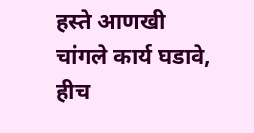हस्ते आणखी चांगले कार्य घडावे, हीच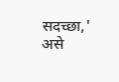सदच्छा,' असे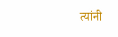त्यांनी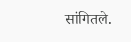सांगितले.